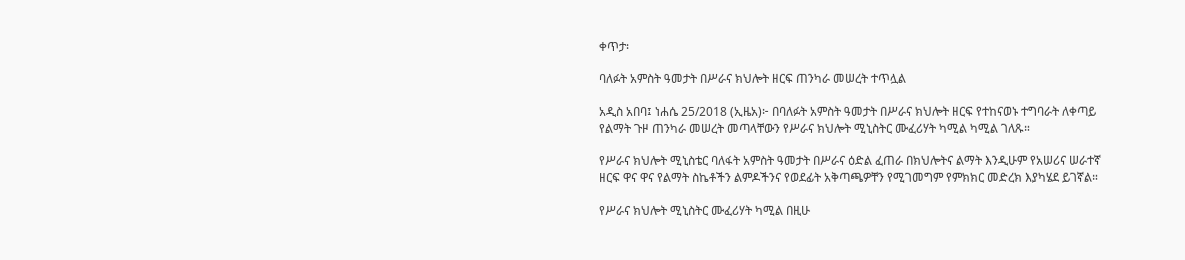ቀጥታ፡

ባለፉት አምስት ዓመታት በሥራና ክህሎት ዘርፍ ጠንካራ መሠረት ተጥሏል

አዲስ አበባ፤ ነሐሴ 25/2018 (ኢዜአ)፦ በባለፉት አምስት ዓመታት በሥራና ክህሎት ዘርፍ የተከናወኑ ተግባራት ለቀጣይ የልማት ጉዞ ጠንካራ መሠረት መጣላቸውን የሥራና ክህሎት ሚኒስትር ሙፈሪሃት ካሚል ካሚል ገለጹ።

የሥራና ክህሎት ሚኒስቴር ባለፋት አምስት ዓመታት በሥራና ዕድል ፈጠራ በክህሎትና ልማት እንዲሁም የአሠሪና ሠራተኛ ዘርፍ ዋና ዋና የልማት ስኬቶችን ልምዶችንና የወደፊት አቅጣጫዎቸን የሚገመግም የምክክር መድረክ እያካሄደ ይገኛል።

የሥራና ክህሎት ሚኒስትር ሙፈሪሃት ካሚል በዚሁ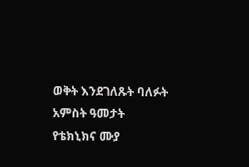ወቅት እንደገለጹት ባለፉት አምስት ዓመታት የቴክኒክና ሙያ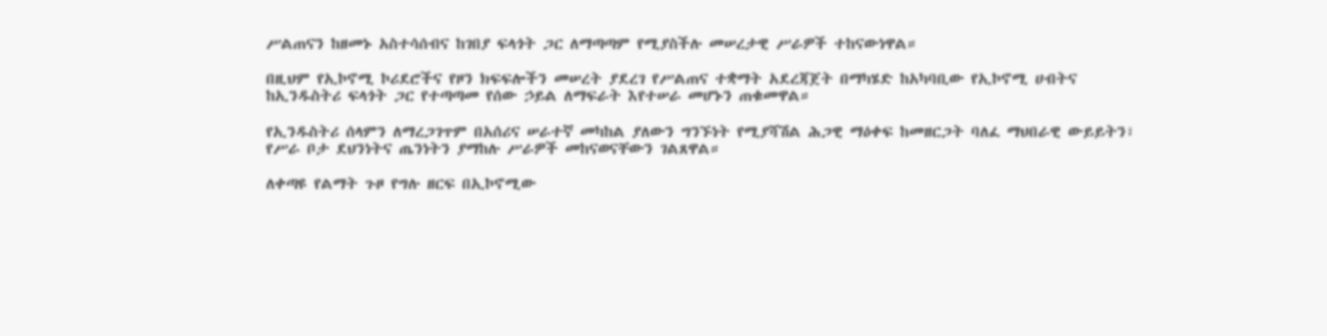ሥልጠናን ከዘመኑ አስተሳሰብና ከገበያ ፍላጎት ጋር ለማጣጣም የሚያስችሉ መሠረታዊ ሥራዎች ተከናውነዋል።

በዚህም የኢኮኖሚ ኮሪደሮችና የዞን ክፍፍሎችን መሠረት ያደረገ የሥልጠና ተቋማት አደረጃጀት በማካሄድ ከአካባቢው የኢኮኖሚ ሀብትና ከኢንዱስትሪ ፍላጎት ጋር የተጣጣመ የሰው ኃይል ለማፍራት እየተሠራ መሆኑን ጠቁመዋል።

የኢንዱስትሪ ሰላምን ለማረጋገጥም በአሰሪና ሠራተኛ መካከል ያለውን ግንኙነት የሚያሻሽል ሕጋዊ ማዕቀፍ ከመዘርጋት ባለፈ ማህበራዊ ውይይትን፣ የሥራ ቦታ ደህንነትና ጤንነትን ያማከሉ ሥራዎች መከናወናቸውን ገልጸዋል።

ለቀጣዩ የልማት ጉዞ የግሉ ዘርፍ በኢኮኖሚው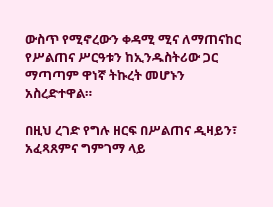ውስጥ የሚኖረውን ቀዳሚ ሚና ለማጠናከር የሥልጠና ሥርዓቱን ከኢንዱስትሪው ጋር ማጣጣም ዋነኛ ትኩረት መሆኑን አስረድተዋል።

በዚህ ረገድ የግሉ ዘርፍ በሥልጠና ዲዛይን፣ አፈጻጸምና ግምገማ ላይ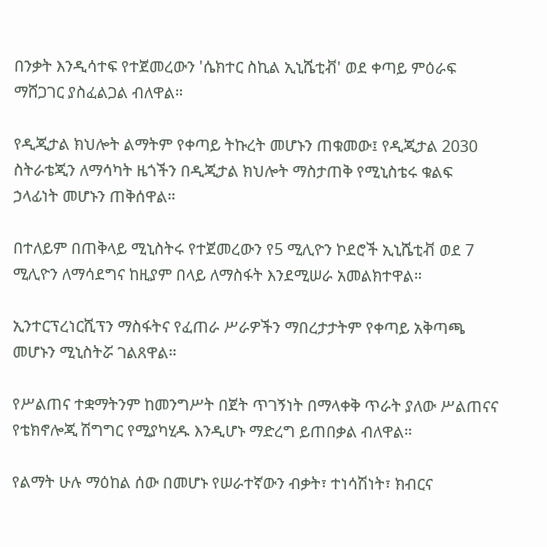በንቃት እንዲሳተፍ የተጀመረውን 'ሴክተር ስኪል ኢኒሼቲቭ' ወደ ቀጣይ ምዕራፍ ማሸጋገር ያስፈልጋል ብለዋል።

የዲጂታል ክህሎት ልማትም የቀጣይ ትኩረት መሆኑን ጠቁመው፤ የዲጂታል 2030 ስትራቴጂን ለማሳካት ዜጎችን በዲጂታል ክህሎት ማስታጠቅ የሚኒስቴሩ ቁልፍ ኃላፊነት መሆኑን ጠቅሰዋል።

በተለይም በጠቅላይ ሚኒስትሩ የተጀመረውን የ5 ሚሊዮን ኮደሮች ኢኒሼቲቭ ወደ 7 ሚሊዮን ለማሳደግና ከዚያም በላይ ለማስፋት እንደሚሠራ አመልክተዋል።

ኢንተርፕረነርሺፕን ማስፋትና የፈጠራ ሥራዎችን ማበረታታትም የቀጣይ አቅጣጫ መሆኑን ሚኒስትሯ ገልጸዋል።

የሥልጠና ተቋማትንም ከመንግሥት በጀት ጥገኝነት በማላቀቅ ጥራት ያለው ሥልጠናና የቴክኖሎጂ ሽግግር የሚያካሂዱ እንዲሆኑ ማድረግ ይጠበቃል ብለዋል።

የልማት ሁሉ ማዕከል ሰው በመሆኑ የሠራተኛውን ብቃት፣ ተነሳሽነት፣ ክብርና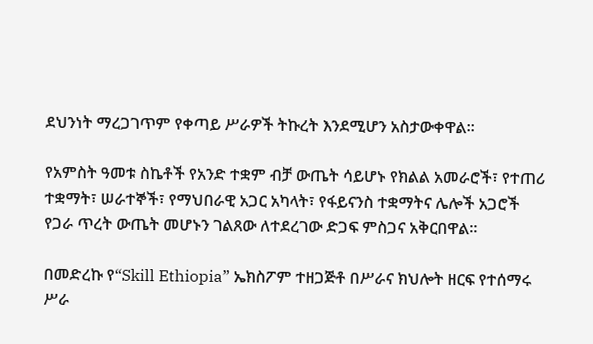ደህንነት ማረጋገጥም የቀጣይ ሥራዎች ትኩረት እንደሚሆን አስታውቀዋል።

የአምስት ዓመቱ ስኬቶች የአንድ ተቋም ብቻ ውጤት ሳይሆኑ የክልል አመራሮች፣ የተጠሪ ተቋማት፣ ሠራተኞች፣ የማህበራዊ አጋር አካላት፣ የፋይናንስ ተቋማትና ሌሎች አጋሮች የጋራ ጥረት ውጤት መሆኑን ገልጸው ለተደረገው ድጋፍ ምስጋና አቅርበዋል።

በመድረኩ የ“Skill Ethiopia” ኤክስፖም ተዘጋጅቶ በሥራና ክህሎት ዘርፍ የተሰማሩ ሥራ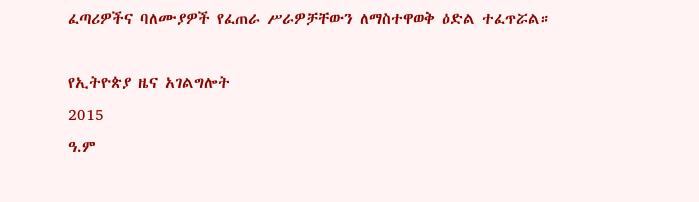ፈጣሪዎችና ባለሙያዎች የፈጠራ ሥራዎቻቸውን ለማስተዋወቅ ዕድል ተፈጥሯል።

የኢትዮጵያ ዜና አገልግሎት
2015
ዓ.ም